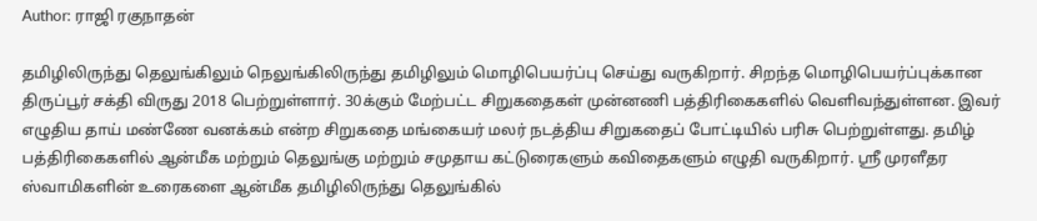Author: ராஜி ரகுநாதன்

தமிழிலிருந்து தெலுங்கிலும் நெலுங்கிலிருந்து தமிழிலும் மொழிபெயர்ப்பு செய்து வருகிறார். சிறந்த மொழிபெயர்ப்புக்கான திருப்பூர் சக்தி விருது 2018 பெற்றுள்ளார். 30க்கும் மேற்பட்ட சிறுகதைகள் முன்னணி பத்திரிகைகளில் வெளிவந்துள்ளன. இவர் எழுதிய தாய் மண்ணே வனக்கம் என்ற சிறுகதை மங்கையர் மலர் நடத்திய சிறுகதைப் போட்டியில் பரிசு பெற்றுள்ளது. தமிழ் பத்திரிகைகளில் ஆன்மீக மற்றும் தெலுங்கு மற்றும் சமுதாய கட்டுரைகளும் கவிதைகளும் எழுதி வருகிறார். ஸ்ரீ முரளீதர ஸ்வாமிகளின் உரைகளை ஆன்மீக தமிழிலிருந்து தெலுங்கில்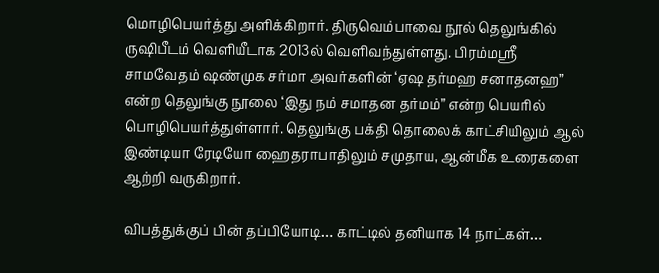மொழிபெயர்த்து அளிக்கிறார். திருவெம்பாவை நூல் தெலுங்கில் ருஷிபீடம் வெளியீடாக 2013ல் வெளிவந்துள்ளது. பிரம்மஸ்ரீ சாமவேதம் ஷண்முக சர்மா அவர்களின் ‘ஏஷ தர்மஹ சனாதனஹ” என்ற தெலுங்கு நூலை ‘இது நம் சமாதன தர்மம்” என்ற பெயரில் பொழிபெயர்த்துள்ளார். தெலுங்கு பக்தி தொலைக் காட்சியிலும் ஆல் இண்டியா ரேடியோ ஹைதராபாதிலும் சமுதாய, ஆன்மீக உரைகளை ஆற்றி வருகிறார்.

விபத்துக்குப் பின் தப்பியோடி… காட்டில் தனியாக 14 நாட்கள்…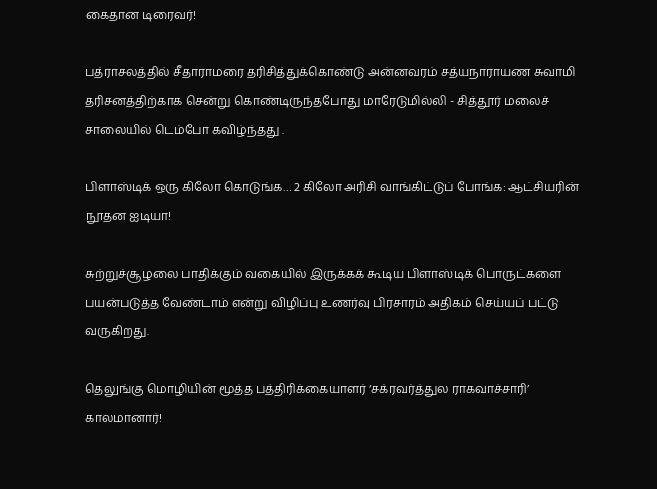கைதான டிரைவர்!

பத்ராசலத்தில் சீதாராமரை தரிசித்துக்கொண்டு அன்னவரம் சத்யநாராயண சுவாமி தரிசனத்திற்காக சென்று கொண்டிருந்தபோது மாரேடுமில்லி - சித்தூர் மலைச் சாலையில் டெம்போ கவிழ்ந்தது .

பிளாஸ்டிக் ஒரு கிலோ கொடுங்க… 2 கிலோ அரிசி வாங்கிட்டுப் போங்க: ஆட்சியரின் நூதன ஐடியா!

சுற்றுச்சூழலை பாதிக்கும் வகையில் இருக்கக் கூடிய பிளாஸ்டிக் பொருட்களை பயன்படுத்த வேண்டாம் என்று விழிப்பு உணர்வு பிரசாரம் அதிகம் செய்யப் பட்டு வருகிறது.

தெலுங்கு மொழியின் மூத்த பத்திரிக்கையாளர் ‘சக்ரவர்த்துல ராகவாச்சாரி’ காலமானார்!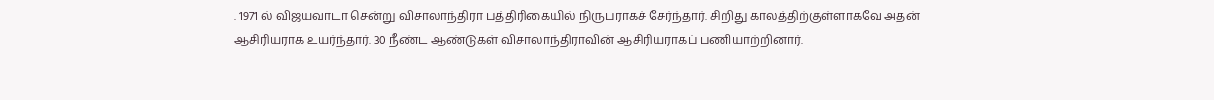. 1971 ல் விஜயவாடா சென்று விசாலாந்திரா பத்திரிகையில் நிருபராகச் சேர்ந்தார். சிறிது காலத்திற்குள்ளாகவே அதன் ஆசிரியராக உயர்ந்தார். 30 நீண்ட ஆண்டுகள் விசாலாந்திராவின் ஆசிரியராகப் பணியாற்றினார்.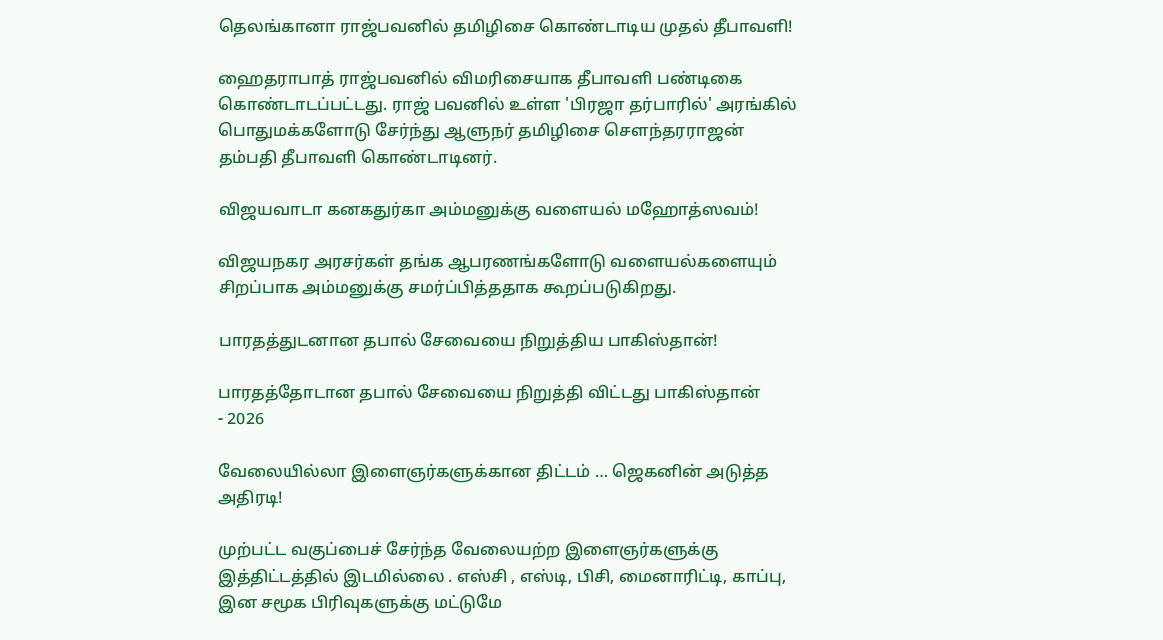தெலங்கானா ராஜ்பவனில் தமிழிசை கொண்டாடிய முதல் தீபாவளி!

ஹைதராபாத் ராஜ்பவனில் விமரிசையாக தீபாவளி பண்டிகை கொண்டாடப்பட்டது. ராஜ் பவனில் உள்ள 'பிரஜா தர்பாரில்' அரங்கில் பொதுமக்களோடு சேர்ந்து ஆளுநர் தமிழிசை சௌந்தரராஜன் தம்பதி தீபாவளி கொண்டாடினர்.

விஜயவாடா கனகதுர்கா அம்மனுக்கு வளையல் மஹோத்ஸவம்!

விஜயநகர அரசர்கள் தங்க ஆபரணங்களோடு வளையல்களையும் சிறப்பாக அம்மனுக்கு சமர்ப்பித்ததாக கூறப்படுகிறது.

பாரதத்துடனான தபால் சேவையை நிறுத்திய பாகிஸ்தான்!

பாரதத்தோடான தபால் சேவையை நிறுத்தி விட்டது பாகிஸ்தான்
- 2026

வேலையில்லா இளைஞர்களுக்கான திட்டம் … ஜெகனின் அடுத்த அதிரடி!

முற்பட்ட வகுப்பைச் சேர்ந்த வேலையற்ற இளைஞர்களுக்கு இத்திட்டத்தில் இடமில்லை . எஸ்சி , எஸ்டி, பிசி, மைனாரிட்டி, காப்பு, இன சமூக பிரிவுகளுக்கு மட்டுமே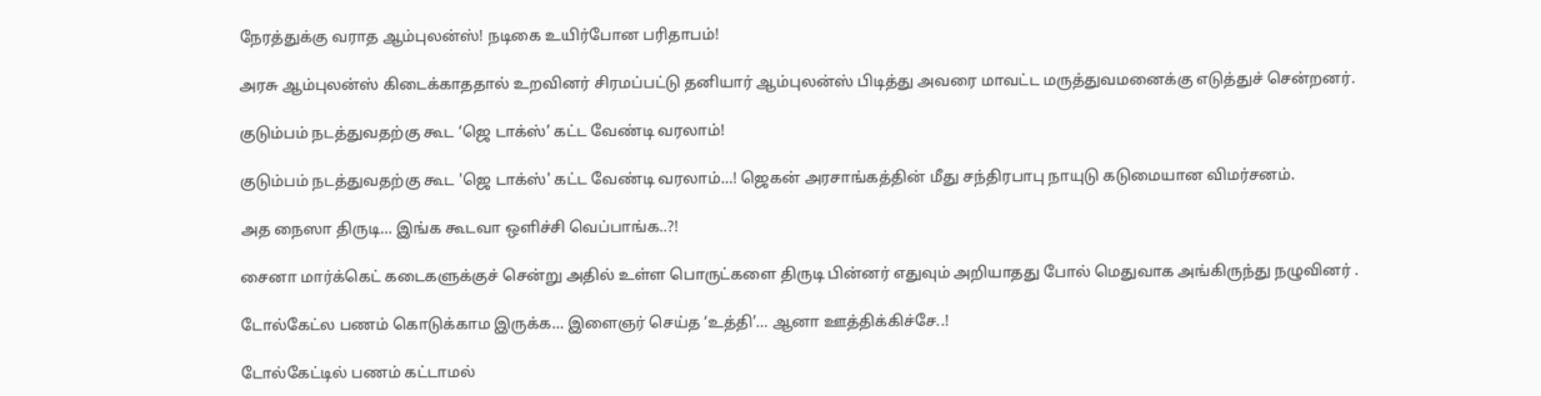நேரத்துக்கு வராத ஆம்புலன்ஸ்! நடிகை உயிர்போன பரிதாபம்!

அரசு ஆம்புலன்ஸ் கிடைக்காததால் உறவினர் சிரமப்பட்டு தனியார் ஆம்புலன்ஸ் பிடித்து அவரை மாவட்ட மருத்துவமனைக்கு எடுத்துச் சென்றனர்.

குடும்பம் நடத்துவதற்கு கூட ‘ஜெ டாக்ஸ்’ கட்ட வேண்டி வரலாம்!

குடும்பம் நடத்துவதற்கு கூட 'ஜெ டாக்ஸ்' கட்ட வேண்டி வரலாம்…! ஜெகன் அரசாங்கத்தின் மீது சந்திரபாபு நாயுடு கடுமையான விமர்சனம்.

அத நைஸா திருடி… இங்க கூடவா ஒளிச்சி வெப்பாங்க..?!

சைனா மார்க்கெட் கடைகளுக்குச் சென்று அதில் உள்ள பொருட்களை திருடி பின்னர் எதுவும் அறியாதது போல் மெதுவாக அங்கிருந்து நழுவினர் .

டோல்கேட்ல பணம் கொடுக்காம இருக்க… இளைஞர் செய்த ‘உத்தி’… ஆனா ஊத்திக்கிச்சே..!

டோல்கேட்டில் பணம் கட்டாமல்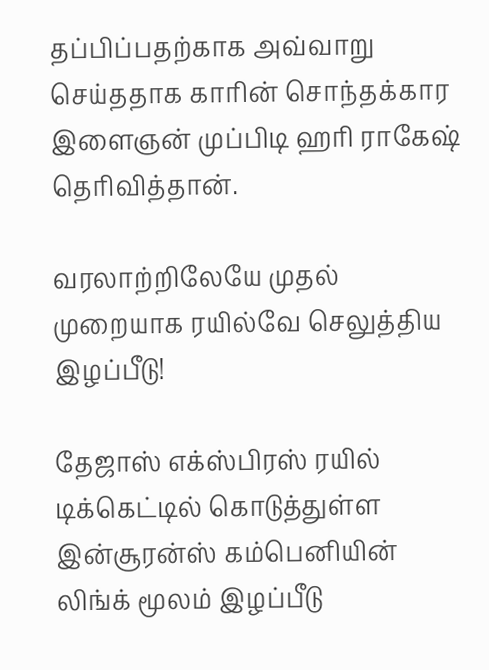தப்பிப்பதற்காக அவ்வாறு செய்ததாக காரின் சொந்தக்கார இளைஞன் முப்பிடி ஹரி ராகேஷ் தெரிவித்தான்.

வரலாற்றிலேயே முதல் முறையாக ரயில்வே செலுத்திய இழப்பீடு!

தேஜாஸ் எக்ஸ்பிரஸ் ரயில் டிக்கெட்டில் கொடுத்துள்ள இன்சூரன்ஸ் கம்பெனியின் லிங்க் மூலம் இழப்பீடு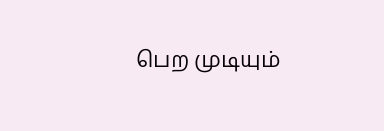பெற முடியும்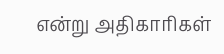என்று அதிகாரிகள்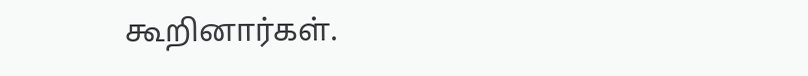கூறினார்கள்.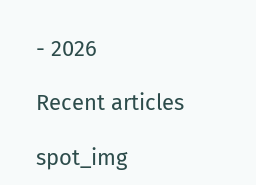- 2026

Recent articles

spot_img